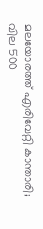മലയോരത്ത് എരിവേറ്റി കാന്താരി; വില 500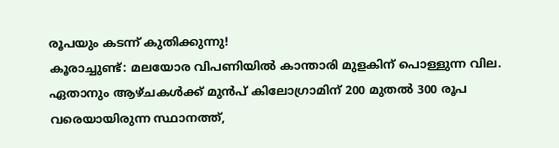രൂപയും കടന്ന് കുതിക്കുന്നു!
കൂരാച്ചുണ്ട്: മലയോര വിപണിയിൽ കാന്താരി മുളകിന് പൊള്ളുന്ന വില. ഏതാനും ആഴ്ചകൾക്ക് മുൻപ് കിലോഗ്രാമിന് 200 മുതൽ 300 രൂപ വരെയായിരുന്ന സ്ഥാനത്ത്,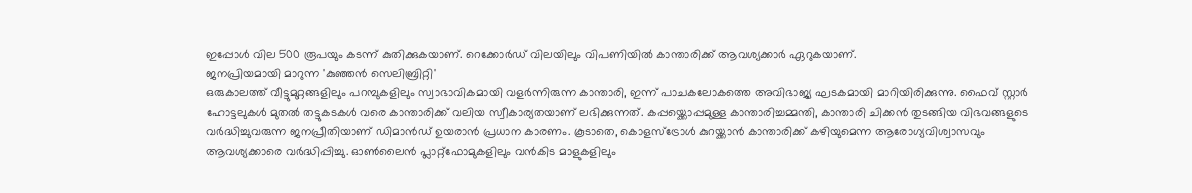ഇപ്പോൾ വില 500 രൂപയും കടന്ന് കുതിക്കുകയാണ്. റെക്കോർഡ് വിലയിലും വിപണിയിൽ കാന്താരിക്ക് ആവശ്യക്കാർ ഏറുകയാണ്.
ജനപ്രിയമായി മാറുന്ന 'കുഞ്ഞൻ സെലിബ്രിറ്റി'
ഒരുകാലത്ത് വീട്ടുമുറ്റങ്ങളിലും പറമ്പുകളിലും സ്വാഭാവികമായി വളർന്നിരുന്ന കാന്താരി, ഇന്ന് പാചകലോകത്തെ അവിഭാജ്യ ഘടകമായി മാറിയിരിക്കുന്നു. ഫൈവ് സ്റ്റാർ ഹോട്ടലുകൾ മുതൽ തട്ടുകടകൾ വരെ കാന്താരിക്ക് വലിയ സ്വീകാര്യതയാണ് ലഭിക്കുന്നത്. കപ്പയ്ക്കൊപ്പമുള്ള കാന്താരിച്ചമ്മന്തി, കാന്താരി ചിക്കൻ തുടങ്ങിയ വിഭവങ്ങളുടെ വർദ്ധിച്ചുവരുന്ന ജനപ്രീതിയാണ് ഡിമാൻഡ് ഉയരാൻ പ്രധാന കാരണം. കൂടാതെ, കൊളസ്ട്രോൾ കുറയ്ക്കാൻ കാന്താരിക്ക് കഴിയുമെന്ന ആരോഗ്യവിശ്വാസവും ആവശ്യക്കാരെ വർദ്ധിപ്പിച്ചു. ഓൺലൈൻ പ്ലാറ്റ്ഫോമുകളിലും വൻകിട മാളുകളിലും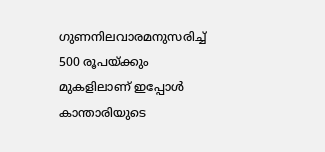ഗുണനിലവാരമനുസരിച്ച് 500 രൂപയ്ക്കും മുകളിലാണ് ഇപ്പോൾ കാന്താരിയുടെ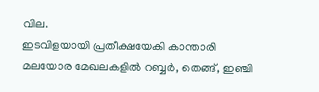വില.
ഇടവിളയായി പ്രതീക്ഷയേകി കാന്താരി
മലയോര മേഖലകളിൽ റബ്ബർ, തെങ്ങ്, ഇഞ്ചി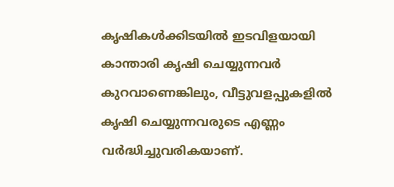കൃഷികൾക്കിടയിൽ ഇടവിളയായി കാന്താരി കൃഷി ചെയ്യുന്നവർ കുറവാണെങ്കിലും, വീട്ടുവളപ്പുകളിൽ കൃഷി ചെയ്യുന്നവരുടെ എണ്ണം വർദ്ധിച്ചുവരികയാണ്.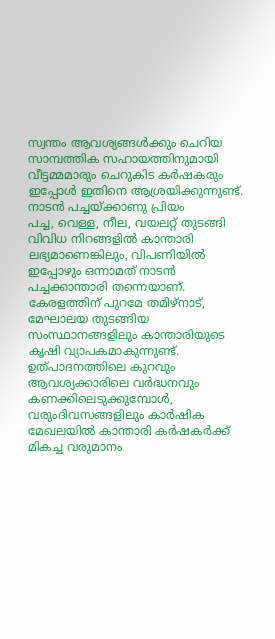സ്വന്തം ആവശ്യങ്ങൾക്കും ചെറിയ സാമ്പത്തിക സഹായത്തിനുമായി വീട്ടമ്മമാരും ചെറുകിട കർഷകരും ഇപ്പോൾ ഇതിനെ ആശ്രയിക്കുന്നുണ്ട്.
നാടൻ പച്ചയ്ക്കാണു പ്രിയം
പച്ച, വെള്ള, നീല, വയലറ്റ് തുടങ്ങി വിവിധ നിറങ്ങളിൽ കാന്താരി ലഭ്യമാണെങ്കിലും, വിപണിയിൽ ഇപ്പോഴും ഒന്നാമത് നാടൻ പച്ചക്കാന്താരി തന്നെയാണ്. കേരളത്തിന് പുറമേ തമിഴ്നാട്, മേഘാലയ തുടങ്ങിയ സംസ്ഥാനങ്ങളിലും കാന്താരിയുടെ കൃഷി വ്യാപകമാകുന്നുണ്ട്. ഉത്പാദനത്തിലെ കുറവും ആവശ്യക്കാരിലെ വർദ്ധനവും കണക്കിലെടുക്കുമ്പോൾ, വരുംദിവസങ്ങളിലും കാർഷിക മേഖലയിൽ കാന്താരി കർഷകർക്ക് മികച്ച വരുമാനം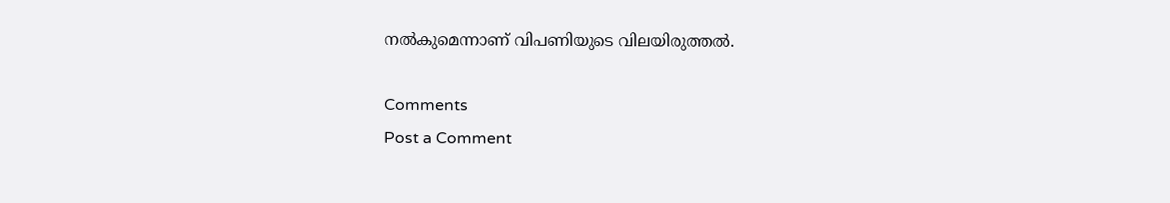നൽകുമെന്നാണ് വിപണിയുടെ വിലയിരുത്തൽ.

Comments
Post a Comment